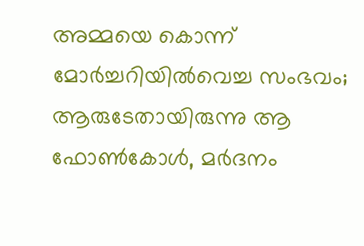അമ്മയെ കൊന്ന് മോർച്ചറിയിൽവെച്ച സംഭവം; ആരുടേതായിരുന്നു ആ ഫോൺകോൾ, മർദനം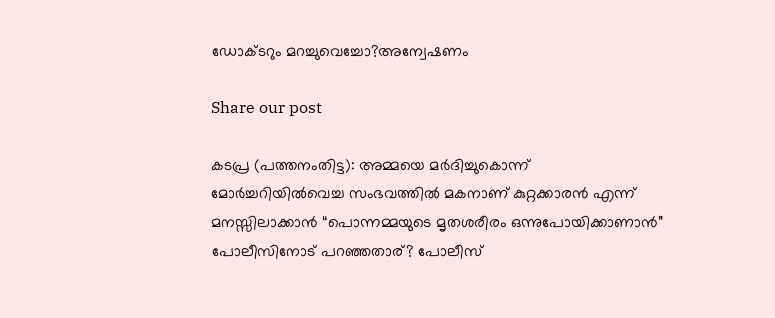ഡോക്ടറും മറച്ചുവെച്ചോ?അന്വേഷണം

Share our post

കടപ്ര (പത്തനംതിട്ട): അമ്മയെ മർദിച്ചുകൊന്ന് മോർച്ചറിയിൽവെച്ച സംഭവത്തിൽ മകനാണ് കുറ്റക്കാരൻ എന്ന് മനസ്സിലാക്കാൻ “പൊന്നമ്മയുടെ മൃതശരീരം ഒന്നുപോയിക്കാണാൻ” പോലീസിനോട് പറഞ്ഞതാര്? പോലീസ്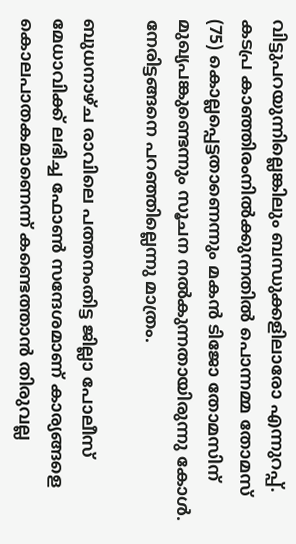വിട്ടുപറയുന്നില്ലെങ്കിലും ബന്ധുക്കളിലാരോ എന്നുറപ്പ്. കടപ്ര കാഞ്ഞിരംനിൽക്കുന്നതിൽ പൊന്നമ്മ തോമസ് (75) കൊല്ലപ്പെട്ടതാണെന്നും മകൻ ടിജോ തോമസിന് മുഖ്യപങ്കുണ്ടെന്നും സൂചന നൽകുന്നതായിരുന്നു കോൾ. നേരിട്ടങ്ങനെ പറഞ്ഞില്ലെന്നു മാത്രം.

ബുധനാഴ്ച രാവിലെ പത്തനംതിട്ട ജില്ലാ പോലീസ് മേധാവിക്ക് ലഭിച്ച ഫോൺ സന്ദേശമാണ് കാര്യങ്ങളെ കൊലപാതകമാണെന്ന് കണ്ടെത്താൻ തിരുവല്ല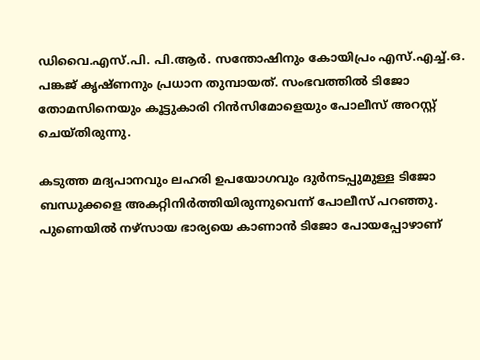ഡിവൈ.എസ്.പി. പി.ആർ. സന്തോഷിനും കോയിപ്രം എസ്.എച്ച്.ഒ. പങ്കജ് കൃഷ്‌ണനും പ്രധാന തുമ്പായത്. സംഭവത്തിൽ ടിജോ തോമസിനെയും കൂട്ടുകാരി റിൻസിമോളെയും പോലീസ് അറസ്റ്റ് ചെയ്തിരുന്നു.

കടുത്ത മദ്യപാനവും ലഹരി ഉപയോഗവും ദുർനടപ്പുമുള്ള ടിജോ ബന്ധുക്കളെ അകറ്റിനിർത്തിയിരുന്നുവെന്ന് പോലീസ് പറഞ്ഞു. പുണെയിൽ നഴ്‌സായ ഭാര്യയെ കാണാൻ ടിജോ പോയപ്പോഴാണ്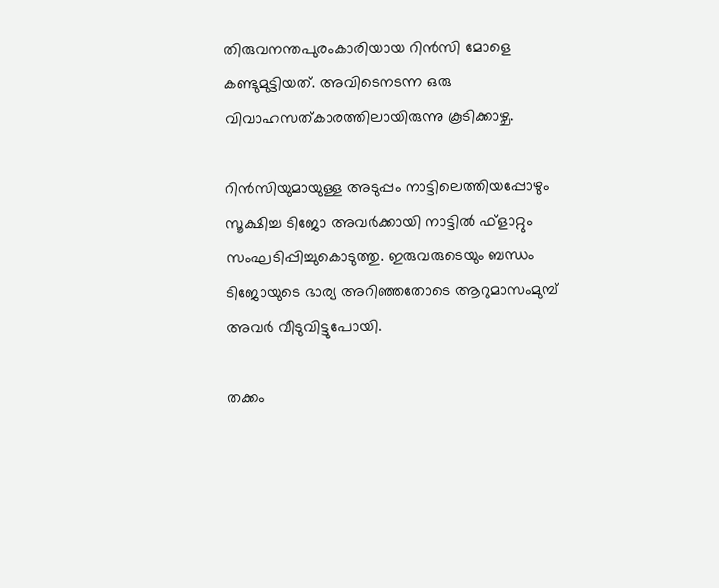തിരുവനന്തപുരംകാരിയായ റിൻസി മോളെ കണ്ടുമുട്ടിയത്. അവിടെനടന്ന ഒരു വിവാഹസത്‌കാരത്തിലായിരുന്നു കൂടിക്കാഴ്ച.

റിൻസിയുമായുള്ള അടുപ്പം നാട്ടിലെത്തിയപ്പോഴും സൂക്ഷിച്ച ടിജോ അവർക്കായി നാട്ടിൽ ഫ്ളാറ്റും സംഘടിപ്പിച്ചുകൊടുത്തു. ഇരുവരുടെയും ബന്ധം ടിജോയുടെ ഭാര്യ അറിഞ്ഞതോടെ ആറുമാസംമുമ്പ് അവർ വീടുവിട്ടുപോയി.

തക്കം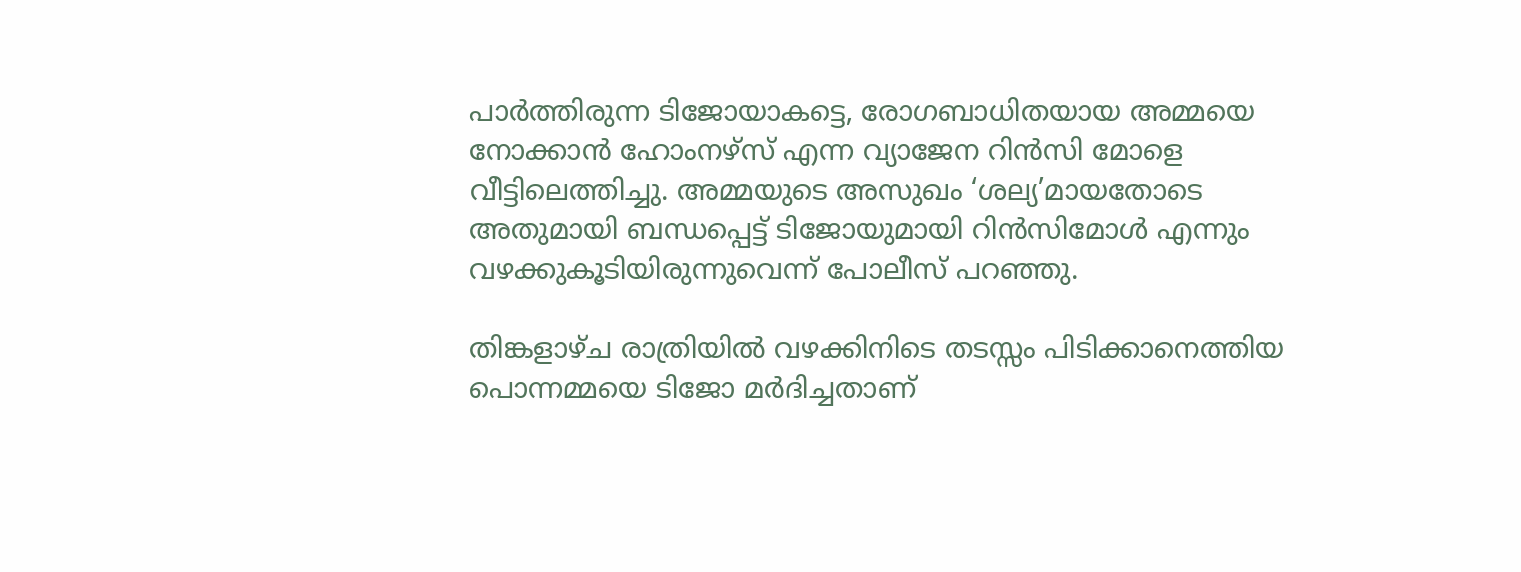പാർത്തിരുന്ന ടിജോയാകട്ടെ, രോഗബാധിതയായ അമ്മയെ നോക്കാൻ ഹോംനഴ്സ് എന്ന വ്യാജേന റിൻസി മോളെ വീട്ടിലെത്തിച്ചു. അമ്മയുടെ അസുഖം ‘ശല്യ’മായതോടെ അതുമായി ബന്ധപ്പെട്ട് ടിജോയുമായി റിൻസിമോൾ എന്നും വഴക്കുകൂടിയിരുന്നുവെന്ന് പോലീസ് പറഞ്ഞു.

തിങ്കളാഴ്ച രാത്രിയിൽ വഴക്കിനിടെ തടസ്സം പിടിക്കാനെത്തിയ പൊന്നമ്മയെ ടിജോ മർദിച്ചതാണ്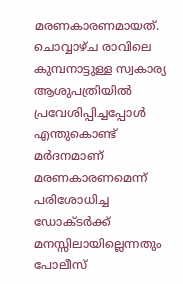മരണകാരണമായത്. ചൊവ്വാഴ്ച രാവിലെ കുമ്പനാട്ടുള്ള സ്വകാര്യ ആശുപത്രിയിൽ പ്രവേശിപ്പിച്ചപ്പോൾ എന്തുകൊണ്ട് മർദനമാണ് മരണകാരണമെന്ന് പരിശോധിച്ച ഡോക്ടർക്ക് മനസ്സിലായില്ലെന്നതും പോലീസ്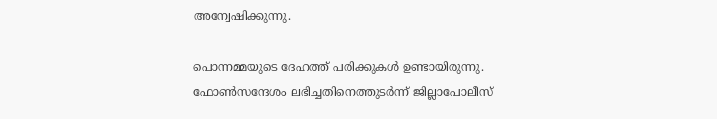അന്വേഷിക്കുന്നു.

പൊന്നമ്മയുടെ ദേഹത്ത് പരിക്കുകൾ ഉണ്ടായിരുന്നു. ഫോൺസന്ദേശം ലഭിച്ചതിനെത്തുടർന്ന് ജില്ലാപോലീസ്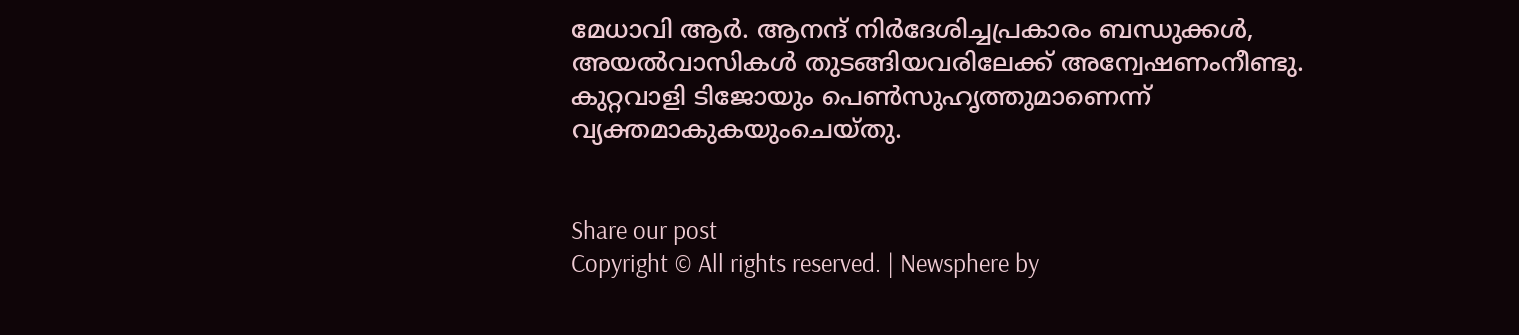മേധാവി ആർ. ആനന്ദ് നിർദേശിച്ചപ്രകാരം ബന്ധുക്കൾ, അയൽവാസികൾ തുടങ്ങിയവരിലേക്ക് അന്വേഷണംനീണ്ടു. കുറ്റവാളി ടിജോയും പെൺസുഹൃത്തുമാണെന്ന് വ്യക്തമാകുകയുംചെയ്തു.


Share our post
Copyright © All rights reserved. | Newsphere by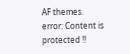AF themes.
error: Content is protected !!